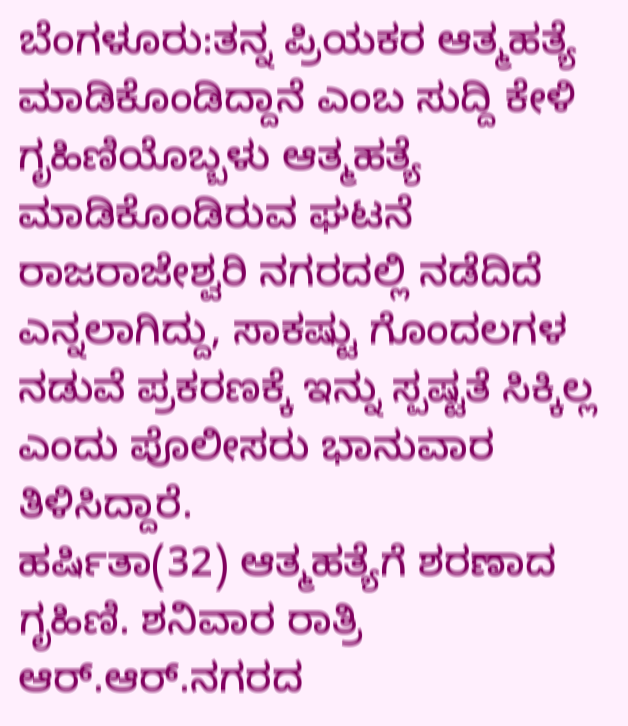ಬೆಂಗಳೂರು:ತನ್ನ ಪ್ರಿಯಕರ ಆತ್ಮಹತ್ಯೆ ಮಾಡಿಕೊಂಡಿದ್ದಾನೆ ಎಂಬ ಸುದ್ದಿ ಕೇಳಿ ಗೃಹಿಣಿಯೊಬ್ಬಳು ಆತ್ಮಹತ್ಯೆ ಮಾಡಿಕೊಂಡಿರುವ ಘಟನೆ ರಾಜರಾಜೇಶ್ವರಿ ನಗರದಲ್ಲಿ ನಡೆದಿದೆ ಎನ್ನಲಾಗಿದ್ದು, ಸಾಕಷ್ಟು ಗೊಂದಲಗಳ ನಡುವೆ ಪ್ರಕರಣಕ್ಕೆ ಇನ್ನು ಸ್ಪಷ್ಟತೆ ಸಿಕ್ಕಿಲ್ಲ ಎಂದು ಪೊಲೀಸರು ಭಾನುವಾರ ತಿಳಿಸಿದ್ದಾರೆ.
ಹರ್ಷಿತಾ(32) ಆತ್ಮಹತ್ಯೆಗೆ ಶರಣಾದ ಗೃಹಿಣಿ. ಶನಿವಾರ ರಾತ್ರಿ ಆರ್.ಆರ್.ನಗರದ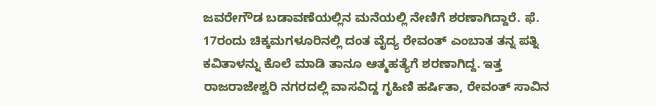ಜವರೇಗೌಡ ಬಡಾವಣೆಯಲ್ಲಿನ ಮನೆಯಲ್ಲಿ‌ ನೇಣಿಗೆ ಶರಣಾಗಿದ್ದಾರೆ. ಫೆ. 17ರಂದು ಚಿಕ್ಕಮಗಳೂರಿನಲ್ಲಿ ದಂತ ವೈದ್ಯ ರೇವಂತ್ ಎಂಬಾತ ತನ್ನ ಪತ್ನಿ ಕವಿತಾಳನ್ನು ಕೊಲೆ ಮಾಡಿ ತಾನೂ ಆತ್ಮಹತ್ಯೆಗೆ ಶರಣಾಗಿದ್ದ. ಇತ್ತ ರಾಜರಾಜೇಶ್ವರಿ ನಗರದಲ್ಲಿ ವಾಸವಿದ್ದ ಗೃಹಿಣಿ ಹರ್ಷಿತಾ, ರೇವಂತ್ ಸಾವಿನ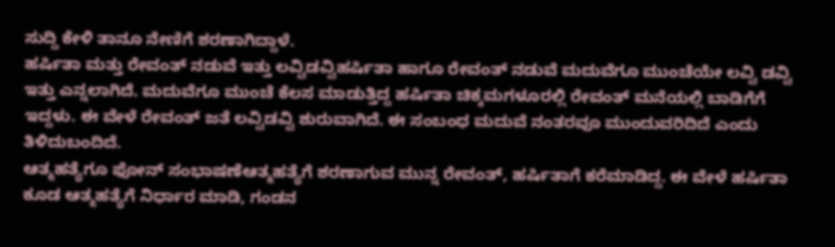ಸುದ್ದಿ ಕೇಳಿ ತಾನೂ ನೇಣಿಗೆ ಶರಣಾಗಿದ್ದಾಳೆ.
ಹರ್ಷಿತಾ ಮತ್ತು ರೇವಂತ್ ನಡುವೆ ಇತ್ತು ಲವ್ವಿಡವ್ವಿಹರ್ಷಿತಾ ಹಾಗೂ ರೇವಂತ್ ನಡುವೆ ಮದುವೆಗೂ ಮುಂಚೆಯೇ ಲವ್ವಿ ಡವ್ವಿ ಇತ್ತು ಎನ್ನಲಾಗಿದೆ. ಮದುವೆಗೂ ಮುಂಚೆ ಕೆಲಸ ಮಾಡುತ್ತಿದ್ದ ಹರ್ಷಿತಾ ಚಿಕ್ಕಮಗಳೂರಲ್ಲಿ ರೇವಂತ್ ಮನೆಯಲ್ಲಿ ಬಾಡಿಗೆಗೆ ಇದ್ದಳು. ಈ ವೇಳೆ ರೇವಂತ್ ಜತೆ ಲವ್ವಿಡವ್ವಿ ಶುರುವಾಗಿದೆ. ಈ ಸಂಬಂಧ ಮದುವೆ ನಂತರವೂ ಮುಂದುವರಿದಿದೆ ಎಂದು ತಿಳಿದುಬಂದಿದೆ.
ಆತ್ಮಹತ್ಯೆಗೂ ಫೋನ್ ಸಂಭಾಷಣೆಆತ್ಮಹತ್ಯೆಗೆ ಶರಣಾಗುವ ಮುನ್ನ ರೇವಂತ್, ಹರ್ಷಿತಾಗೆ ಕರೆಮಾಡಿದ್ದ. ಈ ವೇಳೆ ಹರ್ಷಿತಾ ಕೂಡ ಆತ್ಮಹತ್ಯೆಗೆ ನಿರ್ಧಾರ ಮಾಡಿ, ಗಂಡನ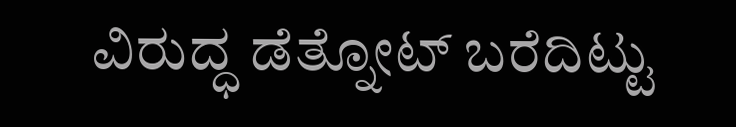ವಿರುದ್ಧ ಡೆತ್ನೋಟ್ ಬರೆದಿಟ್ಟು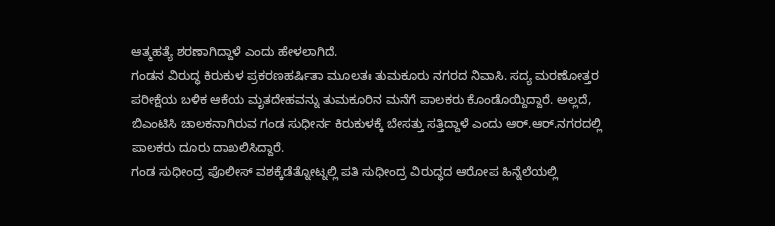ಆತ್ಮಹತ್ಯೆ ಶರಣಾಗಿದ್ದಾಳೆ ಎಂದು ಹೇಳಲಾಗಿದೆ.
ಗಂಡನ ವಿರುದ್ಧ ಕಿರುಕುಳ ಪ್ರಕರಣಹರ್ಷಿತಾ ಮೂಲತಃ ತುಮಕೂರು ನಗರದ ನಿವಾಸಿ. ಸದ್ಯ ಮರಣೋತ್ತರ ಪರೀಕ್ಷೆಯ ಬಳಿಕ ಆಕೆಯ ಮೃತದೇಹವನ್ನು ತುಮಕೂರಿನ ಮನೆಗೆ ಪಾಲಕರು ಕೊಂಡೊಯ್ದಿದ್ದಾರೆ. ಅಲ್ಲದೆ, ಬಿಎಂಟಿಸಿ ಚಾಲಕನಾಗಿರುವ ಗಂಡ ಸುಧೀರ್ನ ಕಿರುಕುಳಕ್ಕೆ ಬೇಸತ್ತು ಸತ್ತಿದ್ದಾಳೆ ಎಂದು ಆರ್.ಆರ್.ನಗರದಲ್ಲಿ ಪಾಲಕರು ದೂರು ದಾಖಲಿಸಿದ್ದಾರೆ.
ಗಂಡ ಸುಧೀಂದ್ರ ಪೊಲೀಸ್ ವಶಕ್ಕೆಡೆತ್ನೋಟ್ನಲ್ಲಿ ಪತಿ ಸುಧೀಂದ್ರ ವಿರುದ್ಧದ ಆರೋಪ ಹಿನ್ನೆಲೆಯಲ್ಲಿ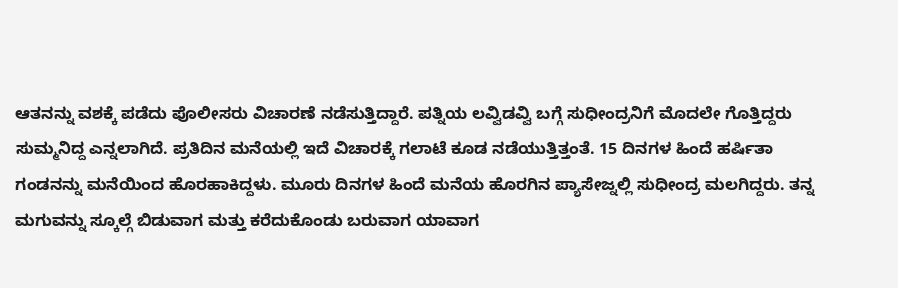ಆತನನ್ನು ವಶಕ್ಕೆ ಪಡೆದು ಪೊಲೀಸರು ವಿಚಾರಣೆ ನಡೆಸುತ್ತಿದ್ದಾರೆ. ಪತ್ನಿಯ ಲವ್ವಿಡವ್ವಿ ಬಗ್ಗೆ ಸುಧೀಂದ್ರನಿಗೆ ಮೊದಲೇ ಗೊತ್ತಿದ್ದರು ಸುಮ್ಮನಿದ್ದ ಎನ್ನಲಾಗಿದೆ. ಪ್ರತಿದಿನ ಮನೆಯಲ್ಲಿ ಇದೆ ವಿಚಾರಕ್ಕೆ ಗಲಾಟೆ ಕೂಡ ನಡೆಯುತ್ತಿತ್ತಂತೆ. 15 ದಿನಗಳ ಹಿಂದೆ ಹರ್ಷಿತಾ ಗಂಡನನ್ನು ಮನೆಯಿಂದ ಹೊರಹಾಕಿದ್ದಳು. ಮೂರು ದಿನಗಳ ಹಿಂದೆ ಮನೆಯ ಹೊರಗಿನ ಪ್ಯಾಸೇಜ್ನಲ್ಲಿ ಸುಧೀಂದ್ರ ಮಲಗಿದ್ದರು. ತನ್ನ ಮಗುವನ್ನು ಸ್ಕೂಲ್ಗೆ ಬಿಡುವಾಗ ಮತ್ತು ಕರೆದುಕೊಂಡು ಬರುವಾಗ ಯಾವಾಗ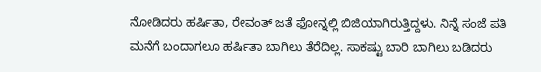ನೋಡಿದರು ಹರ್ಷಿತಾ, ರೇವಂತ್ ಜತೆ ಫೋನ್ನಲ್ಲಿ ಬಿಜಿಯಾಗಿರುತ್ತಿದ್ದಳು. ನಿನ್ನೆ ಸಂಜೆ ಪತಿ ಮನೆಗೆ ಬಂದಾಗಲೂ ಹರ್ಷಿತಾ ಬಾಗಿಲು ತೆರೆದಿಲ್ಲ. ಸಾಕಷ್ಟು ಬಾರಿ ಬಾಗಿಲು ಬಡಿದರು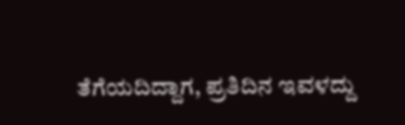ತೆಗೆಯದಿದ್ದಾಗ, ಪ್ರತಿದಿನ ಇವಳದ್ದು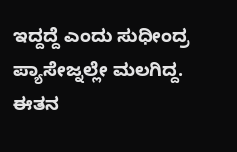ಇದ್ದದ್ದೆ ಎಂದು ಸುಧೀಂದ್ರ ಪ್ಯಾಸೇಜ್ನಲ್ಲೇ ಮಲಗಿದ್ದ. ಈತನ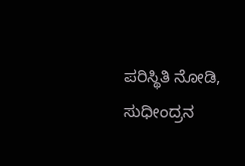ಪರಿಸ್ಥಿತಿ ನೋಡಿ, ಸುಧೀಂದ್ರನ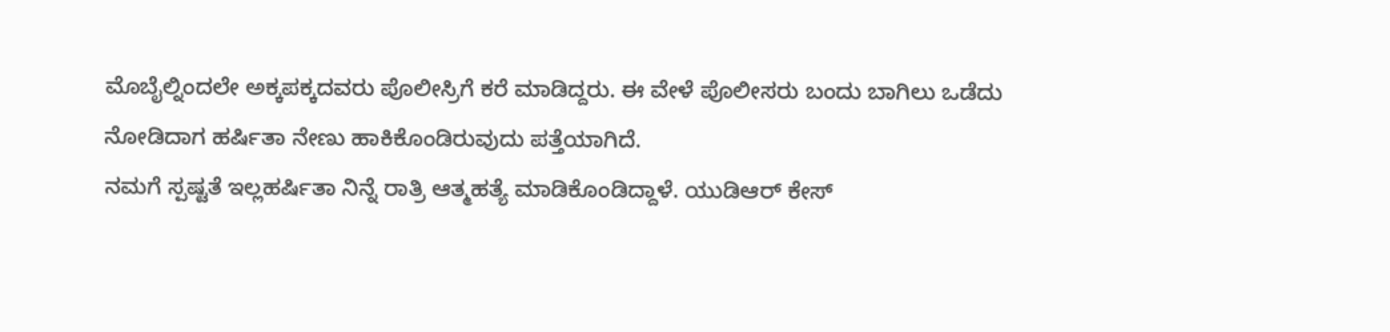ಮೊಬೈಲ್ನಿಂದಲೇ ಅಕ್ಕಪಕ್ಕದವರು ಪೊಲೀಸ್ರಿಗೆ ಕರೆ ಮಾಡಿದ್ದರು. ಈ ವೇಳೆ ಪೊಲೀಸರು ಬಂದು ಬಾಗಿಲು ಒಡೆದು ನೋಡಿದಾಗ ಹರ್ಷಿತಾ ನೇಣು ಹಾಕಿಕೊಂಡಿರುವುದು ಪತ್ತೆಯಾಗಿದೆ.
ನಮಗೆ ಸ್ಪಷ್ಟತೆ ಇಲ್ಲಹರ್ಷಿತಾ ನಿನ್ನೆ ರಾತ್ರಿ ಆತ್ಮಹತ್ಯೆ ಮಾಡಿಕೊಂಡಿದ್ದಾಳೆ. ಯುಡಿಆರ್ ಕೇಸ್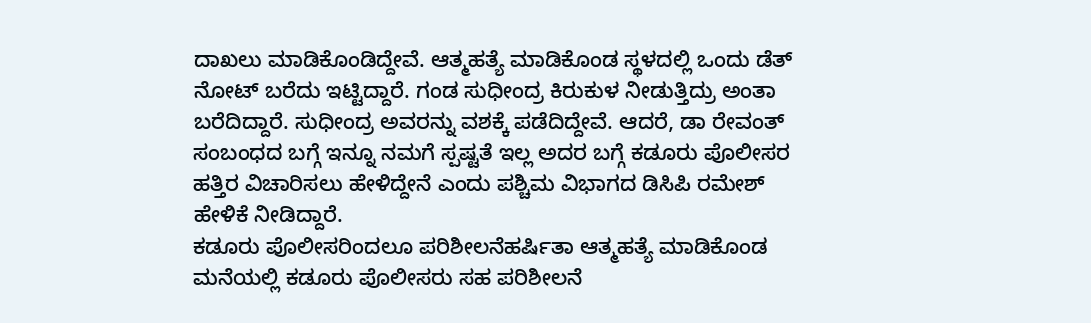ದಾಖಲು ಮಾಡಿಕೊಂಡಿದ್ದೇವೆ. ಆತ್ಮಹತ್ಯೆ ಮಾಡಿಕೊಂಡ ಸ್ಥಳದಲ್ಲಿ ಒಂದು ಡೆತ್ ನೋಟ್ ಬರೆದು ಇಟ್ಟಿದ್ದಾರೆ. ಗಂಡ ಸುಧೀಂದ್ರ ಕಿರುಕುಳ ನೀಡುತ್ತಿದ್ರು ಅಂತಾ ಬರೆದಿದ್ದಾರೆ‌. ಸುಧೀಂದ್ರ ಅವರನ್ನು ವಶಕ್ಕೆ ಪಡೆದಿದ್ದೇವೆ. ಆದರೆ, ಡಾ ರೇವಂತ್ ಸಂಬಂಧದ ಬಗ್ಗೆ ಇನ್ನೂ ನಮಗೆ ಸ್ಪಷ್ಟತೆ ಇಲ್ಲ ಅದರ ಬಗ್ಗೆ ಕಡೂರು ಪೊಲೀಸರ ಹತ್ತಿರ ವಿಚಾರಿಸಲು ಹೇಳಿದ್ದೇನೆ ಎಂದು ಪಶ್ಚಿಮ ವಿಭಾಗದ ಡಿಸಿಪಿ ರಮೇಶ್ ಹೇಳಿಕೆ ನೀಡಿದ್ದಾರೆ.
ಕಡೂರು ಪೊಲೀಸರಿಂದಲೂ ಪರಿಶೀಲನೆಹರ್ಷಿತಾ ಆತ್ಮಹತ್ಯೆ ಮಾಡಿಕೊಂಡ ಮನೆಯಲ್ಲಿ ಕಡೂರು ಪೊಲೀಸರು ಸಹ ಪರಿಶೀಲನೆ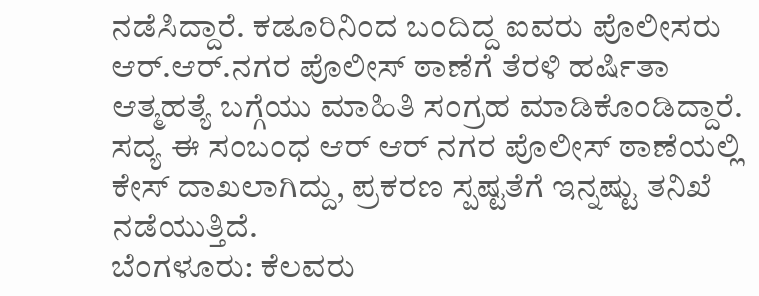ನಡೆಸಿದ್ದಾರೆ. ಕಡೂರಿನಿಂದ ಬಂದಿದ್ದ ಐವರು ಪೊಲೀಸರು ಆರ್.ಆರ್.ನಗರ ಪೊಲೀಸ್ ಠಾಣೆಗೆ ತೆರಳಿ ಹರ್ಷಿತಾ ಆತ್ಮಹತ್ಯೆ ಬಗ್ಗೆಯು ಮಾಹಿತಿ ಸಂಗ್ರಹ ಮಾಡಿಕೊಂಡಿದ್ದಾರೆ.
ಸದ್ಯ ಈ ಸಂಬಂಧ ಆರ್ ಆರ್ ನಗರ ಪೊಲೀಸ್ ಠಾಣೆಯಲ್ಲಿ ಕೇಸ್ ದಾಖಲಾಗಿದ್ದು, ಪ್ರಕರಣ ಸ್ಪಷ್ಟತೆಗೆ ಇನ್ನಷ್ಟು ತನಿಖೆ ನಡೆಯುತ್ತಿದೆ.
ಬೆಂಗಳೂರು: ಕೆಲವರು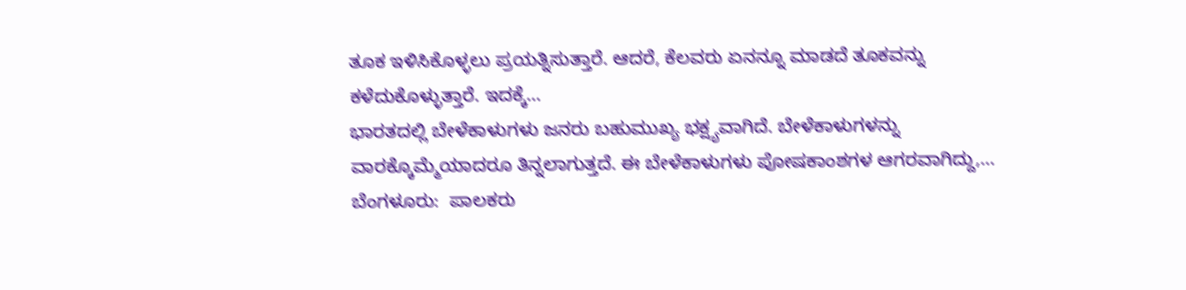ತೂಕ ಇಳಿಸಿಕೊಳ್ಳಲು ಪ್ರಯತ್ನಿಸುತ್ತಾರೆ. ಆದರೆ, ಕೆಲವರು ಏನನ್ನೂ ಮಾಡದೆ ತೂಕವನ್ನು ಕಳೆದುಕೊಳ್ಳುತ್ತಾರೆ. ಇದಕ್ಕೆ…
ಭಾರತದಲ್ಲಿ ಬೇಳೆಕಾಳುಗಳು ಜನರು ಬಹುಮುಖ್ಯ ಭಕ್ಷ್ಯವಾಗಿದೆ. ಬೇಳೆಕಾಳುಗಳನ್ನು ವಾರಕ್ಕೊಮ್ಮೆಯಾದರೂ ತಿನ್ನಲಾಗುತ್ತದೆ. ಈ ಬೇಳೆಕಾಳುಗಳು ಪೋಷಕಾಂಶಗಳ ಆಗರವಾಗಿದ್ದು,…
ಬೆಂಗಳೂರು:  ಪಾಲಕರು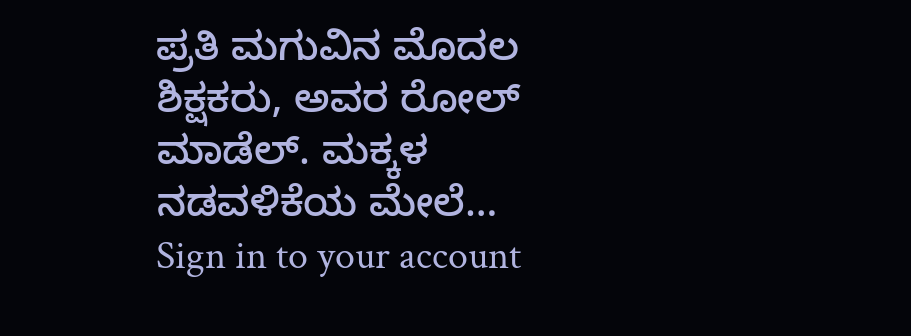ಪ್ರತಿ ಮಗುವಿನ ಮೊದಲ ಶಿಕ್ಷಕರು, ಅವರ ರೋಲ್ ಮಾಡೆಲ್. ಮಕ್ಕಳ ನಡವಳಿಕೆಯ ಮೇಲೆ…
Sign in to your account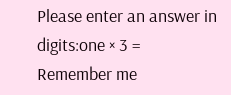Please enter an answer in digits:one × 3 =
Remember me